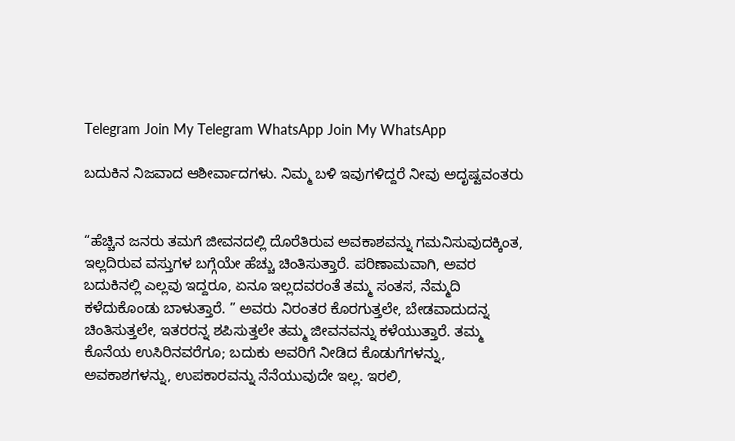Telegram Join My Telegram WhatsApp Join My WhatsApp

ಬದುಕಿನ ನಿಜವಾದ ಆಶೀರ್ವಾದಗಳು. ನಿಮ್ಮ ಬಳಿ ಇವುಗಳಿದ್ದರೆ ನೀವು ಅದೃಷ್ಟವಂತರು


“ಹೆಚ್ಚಿನ ಜನರು ತಮಗೆ ಜೀವನದಲ್ಲಿ ದೊರೆತಿರುವ ಅವಕಾಶವನ್ನು ಗಮನಿಸುವುದಕ್ಕಿಂತ, ಇಲ್ಲದಿರುವ ವಸ್ತುಗಳ ಬಗ್ಗೆಯೇ ಹೆಚ್ಚು ಚಿಂತಿಸುತ್ತಾರೆ. ಪರಿಣಾಮವಾಗಿ, ಅವರ ಬದುಕಿನಲ್ಲಿ ಎಲ್ಲವು ಇದ್ದರೂ, ಏನೂ ಇಲ್ಲದವರಂತೆ ತಮ್ಮ ಸಂತಸ, ನೆಮ್ಮದಿ ಕಳೆದುಕೊಂಡು ಬಾಳುತ್ತಾರೆ. ” ಅವರು ನಿರಂತರ ಕೊರಗುತ್ತಲೇ, ಬೇಡವಾದುದನ್ನ ಚಿಂತಿಸುತ್ತಲೇ, ಇತರರನ್ನ ಶಪಿಸುತ್ತಲೇ ತಮ್ಮ ಜೀವನವನ್ನು ಕಳೆಯುತ್ತಾರೆ. ತಮ್ಮ ಕೊನೆಯ ಉಸಿರಿನವರೆಗೂ; ಬದುಕು ಅವರಿಗೆ ನೀಡಿದ ಕೊಡುಗೆಗಳನ್ನು, ಅವಕಾಶಗಳನ್ನು, ಉಪಕಾರವನ್ನು ನೆನೆಯುವುದೇ ಇಲ್ಲ. ಇರಲಿ,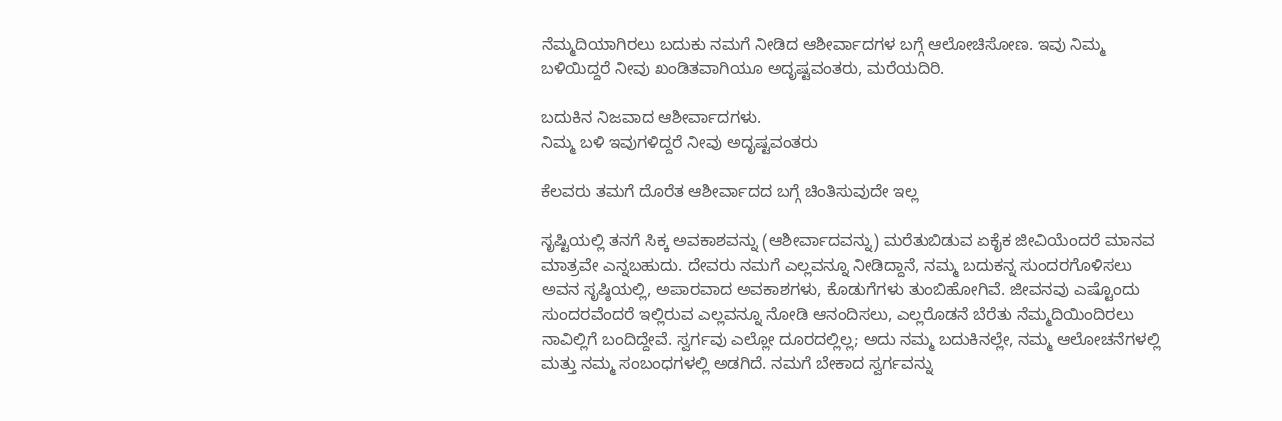ನೆಮ್ಮದಿಯಾಗಿರಲು ಬದುಕು ನಮಗೆ ನೀಡಿದ ಆಶೀರ್ವಾದಗಳ ಬಗ್ಗೆ ಆಲೋಚಿಸೋಣ. ಇವು ನಿಮ್ಮ ಬಳಿಯಿದ್ದರೆ ನೀವು ಖಂಡಿತವಾಗಿಯೂ ಅದೃಷ್ಟವಂತರು, ಮರೆಯದಿರಿ.

ಬದುಕಿನ ನಿಜವಾದ ಆಶೀರ್ವಾದಗಳು.
ನಿಮ್ಮ ಬಳಿ ಇವುಗಳಿದ್ದರೆ ನೀವು ಅದೃಷ್ಟವಂತರು

ಕೆಲವರು ತಮಗೆ ದೊರೆತ ಆಶೀರ್ವಾದದ ಬಗ್ಗೆ ಚಿಂತಿಸುವುದೇ ಇಲ್ಲ

ಸೃಷ್ಟಿಯಲ್ಲಿ ತನಗೆ ಸಿಕ್ಕ ಅವಕಾಶವನ್ನು (ಆಶೀರ್ವಾದವನ್ನು) ಮರೆತುಬಿಡುವ ಏಕೈಕ ಜೀವಿಯೆಂದರೆ ಮಾನವ ಮಾತ್ರವೇ ಎನ್ನಬಹುದು. ದೇವರು ನಮಗೆ ಎಲ್ಲವನ್ನೂ ನೀಡಿದ್ದಾನೆ, ನಮ್ಮ ಬದುಕನ್ನ ಸುಂದರಗೊಳಿಸಲು ಅವನ ಸೃಷ್ಠಿಯಲ್ಲಿ, ಅಪಾರವಾದ ಅವಕಾಶಗಳು, ಕೊಡುಗೆಗಳು ತುಂಬಿಹೋಗಿವೆ. ಜೀವನವು ಎಷ್ಟೊಂದು ಸುಂದರವೆಂದರೆ ಇಲ್ಲಿರುವ ಎಲ್ಲವನ್ನೂ ನೋಡಿ ಆನಂದಿಸಲು, ಎಲ್ಲರೊಡನೆ ಬೆರೆತು ನೆಮ್ಮದಿಯಿಂದಿರಲು ನಾವಿಲ್ಲಿಗೆ ಬಂದಿದ್ದೇವೆ. ಸ್ವರ್ಗವು ಎಲ್ಲೋ ದೂರದಲ್ಲಿಲ್ಲ; ಅದು ನಮ್ಮ ಬದುಕಿನಲ್ಲೇ, ನಮ್ಮ ಆಲೋಚನೆಗಳಲ್ಲಿ ಮತ್ತು ನಮ್ಮ ಸಂಬಂಧಗಳಲ್ಲಿ ಅಡಗಿದೆ. ನಮಗೆ ಬೇಕಾದ ಸ್ವರ್ಗವನ್ನು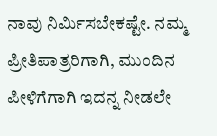ನಾವು ನಿರ್ಮಿಸಬೇಕಷ್ಟೇ. ನಮ್ಮ ಪ್ರೀತಿಪಾತ್ರರಿಗಾಗಿ, ಮುಂದಿನ ಪೀಳಿಗೆಗಾಗಿ ಇದನ್ನ ನೀಡಲೇ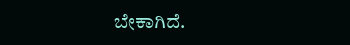ಬೇಕಾಗಿದೆ.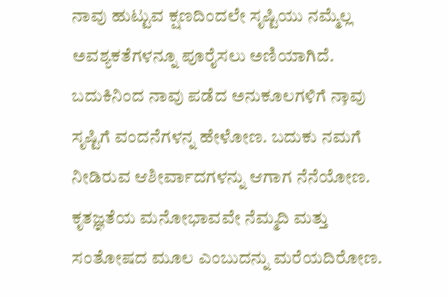ನಾವು ಹುಟ್ಟುವ ಕ್ಷಣದಿಂದಲೇ ಸೃಷ್ಟಿಯು ನಮ್ಮೆಲ್ಲ ಅವಶ್ಯಕತೆಗಳನ್ನೂ ಪೂರೈಸಲು ಅಣಿಯಾಗಿದೆ. ಬದುಕಿನಿಂದ ನಾವು ಪಡೆದ ಅನುಕೂಲಗಳಿಗೆ ನಾ̧ವು ಸೃಷ್ಟಿಗೆ ವಂದನೆಗಳನ್ನ ಹೇಳೋಣ. ಬದುಕು ನಮಗೆ ನೀಡಿರುವ ಆಶೀರ್ವಾದಗಳನ್ನು ಆಗಾಗ ನೆನೆಯೋಣ. ಕೃತಜ್ಞತೆಯ ಮನೋಭಾವವೇ ನೆಮ್ಮದಿ ಮತ್ತು ಸಂತೋಷದ ಮೂಲ ಎಂಬುದನ್ನು ಮರೆಯದಿರೋಣ.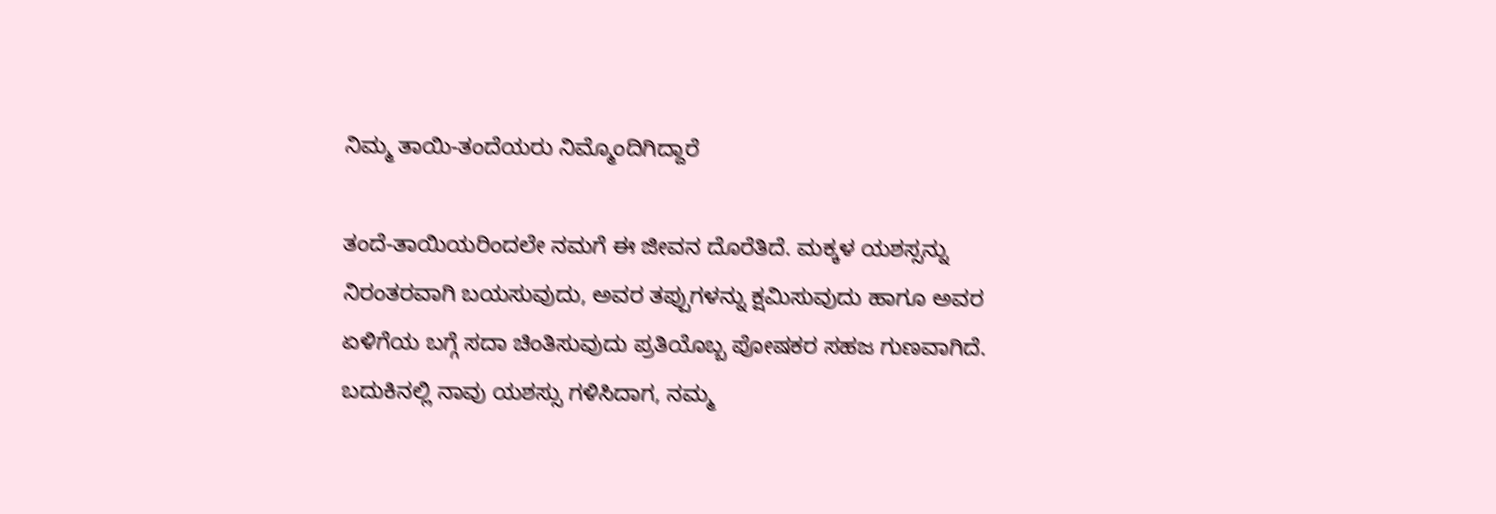ನಿಮ್ಮ ತಾಯಿ-ತಂದೆಯರು ನಿಮ್ಮೊಂದಿಗಿದ್ದಾರೆ

ತಂದೆ-ತಾಯಿಯರಿಂದಲೇ ನಮಗೆ ಈ ಜೀವನ ದೊರೆತಿದೆ. ಮಕ್ಕಳ ಯಶಸ್ಸನ್ನು ನಿರಂತರವಾಗಿ ಬಯಸುವುದು, ಅವರ ತಪ್ಪುಗಳನ್ನು ಕ್ಷಮಿಸುವುದು ಹಾಗೂ ಅವರ ಏಳಿಗೆಯ ಬಗ್ಗೆ ಸದಾ ಚಿಂತಿಸುವುದು ಪ್ರತಿಯೊಬ್ಬ ಪೋಷಕರ ಸಹಜ ಗುಣವಾಗಿದೆ. ಬದುಕಿನಲ್ಲಿ ನಾವು ಯಶಸ್ಸು ಗಳಿಸಿದಾಗ, ನಮ್ಮ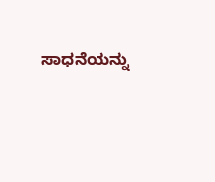ಸಾಧನೆಯನ್ನು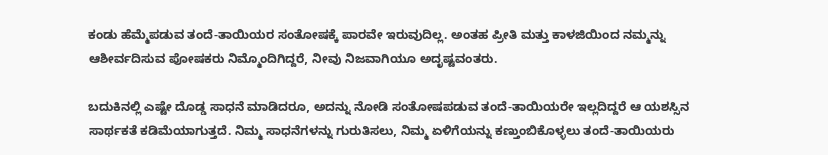ಕಂಡು ಹೆಮ್ಮೆಪಡುವ ತಂದೆ-ತಾಯಿಯರ ಸಂತೋಷಕ್ಕೆ ಪಾರವೇ ಇರುವುದಿಲ್ಲ. ಅಂತಹ ಪ್ರೀತಿ ಮತ್ತು ಕಾಳಜಿಯಿಂದ ನಮ್ಮನ್ನು ಆಶೀರ್ವದಿಸುವ ಪೋಷಕರು ನಿಮ್ಮೊಂದಿಗಿದ್ದರೆ, ನೀವು ನಿಜವಾಗಿಯೂ ಅದೃಷ್ಟವಂತರು.

ಬದುಕಿನಲ್ಲಿ ಎಷ್ಟೇ ದೊಡ್ಡ ಸಾಧನೆ ಮಾಡಿದರೂ, ಅದನ್ನು ನೋಡಿ ಸಂತೋಷಪಡುವ ತಂದೆ-ತಾಯಿಯರೇ ಇಲ್ಲದಿದ್ದರೆ ಆ ಯಶಸ್ಸಿನ ಸಾರ್ಥಕತೆ ಕಡಿಮೆಯಾಗುತ್ತದೆ. ನಿಮ್ಮ ಸಾಧನೆಗಳನ್ನು ಗುರುತಿಸಲು, ನಿಮ್ಮ ಏಳಿಗೆಯನ್ನು ಕಣ್ತುಂಬಿಕೊಳ್ಳಲು ತಂದೆ-ತಾಯಿಯರು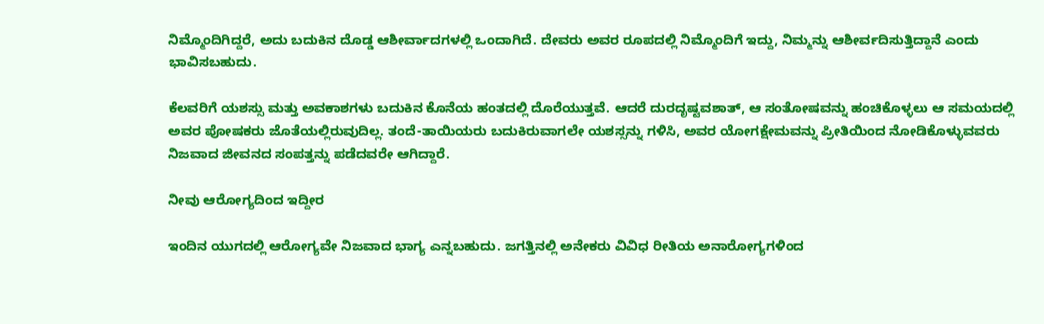ನಿಮ್ಮೊಂದಿಗಿದ್ದರೆ, ಅದು ಬದುಕಿನ ದೊಡ್ಡ ಆಶೀರ್ವಾದಗಳಲ್ಲಿ ಒಂದಾಗಿದೆ. ದೇವರು ಅವರ ರೂಪದಲ್ಲಿ ನಿಮ್ಮೊಂದಿಗೆ ಇದ್ದು, ನಿಮ್ಮನ್ನು ಆಶೀರ್ವದಿಸುತ್ತಿದ್ದಾನೆ ಎಂದು ಭಾವಿಸಬಹುದು.

ಕೆಲವರಿಗೆ ಯಶಸ್ಸು ಮತ್ತು ಅವಕಾಶಗಳು ಬದುಕಿನ ಕೊನೆಯ ಹಂತದಲ್ಲಿ ದೊರೆಯುತ್ತವೆ. ಆದರೆ ದುರದೃಷ್ಟವಶಾತ್, ಆ ಸಂತೋಷವನ್ನು ಹಂಚಿಕೊಳ್ಳಲು ಆ ಸಮಯದಲ್ಲಿ ಅವರ ಪೋಷಕರು ಜೊತೆಯಲ್ಲಿರುವುದಿಲ್ಲ. ತಂದೆ-ತಾಯಿಯರು ಬದುಕಿರುವಾಗಲೇ ಯಶಸ್ಸನ್ನು ಗಳಿಸಿ, ಅವರ ಯೋಗಕ್ಷೇಮವನ್ನು ಪ್ರೀತಿಯಿಂದ ನೋಡಿಕೊಳ್ಳುವವರು ನಿಜವಾದ ಜೀವನದ ಸಂಪತ್ತನ್ನು ಪಡೆದವರೇ ಆಗಿದ್ದಾರೆ.

ನೀವು ಆರೋಗ್ಯದಿಂದ ಇದ್ದೀರ

ಇಂದಿನ ಯುಗದಲ್ಲಿ ಆರೋಗ್ಯವೇ ನಿಜವಾದ ಭಾಗ್ಯ ಎನ್ನಬಹುದು. ಜಗತ್ತಿನಲ್ಲಿ ಅನೇಕರು ವಿವಿಧ ರೀತಿಯ ಅನಾರೋಗ್ಯಗಳಿಂದ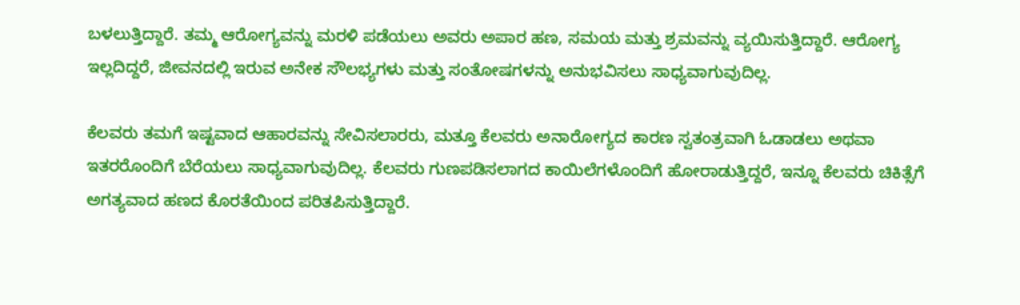ಬಳಲುತ್ತಿದ್ದಾರೆ. ತಮ್ಮ ಆರೋಗ್ಯವನ್ನು ಮರಳಿ ಪಡೆಯಲು ಅವರು ಅಪಾರ ಹಣ, ಸಮಯ ಮತ್ತು ಶ್ರಮವನ್ನು ವ್ಯಯಿಸುತ್ತಿದ್ದಾರೆ. ಆರೋಗ್ಯ ಇಲ್ಲದಿದ್ದರೆ, ಜೀವನದಲ್ಲಿ ಇರುವ ಅನೇಕ ಸೌಲಭ್ಯಗಳು ಮತ್ತು ಸಂತೋಷಗಳನ್ನು ಅನುಭವಿಸಲು ಸಾಧ್ಯವಾಗುವುದಿಲ್ಲ.

ಕೆಲವರು ತಮಗೆ ಇಷ್ಟವಾದ ಆಹಾರವನ್ನು ಸೇವಿಸಲಾರರು, ಮತ್ತೂ ಕೆಲವರು ಅನಾರೋಗ್ಯದ ಕಾರಣ ಸ್ವತಂತ್ರವಾಗಿ ಓಡಾಡಲು ಅಥವಾ ಇತರರೊಂದಿಗೆ ಬೆರೆಯಲು ಸಾಧ್ಯವಾಗುವುದಿಲ್ಲ. ಕೆಲವರು ಗುಣಪಡಿಸಲಾಗದ ಕಾಯಿಲೆಗಳೊಂದಿಗೆ ಹೋರಾಡುತ್ತಿದ್ದರೆ, ಇನ್ನೂ ಕೆಲವರು ಚಿಕಿತ್ಸೆಗೆ ಅಗತ್ಯವಾದ ಹಣದ ಕೊರತೆಯಿಂದ ಪರಿತಪಿಸುತ್ತಿದ್ದಾರೆ.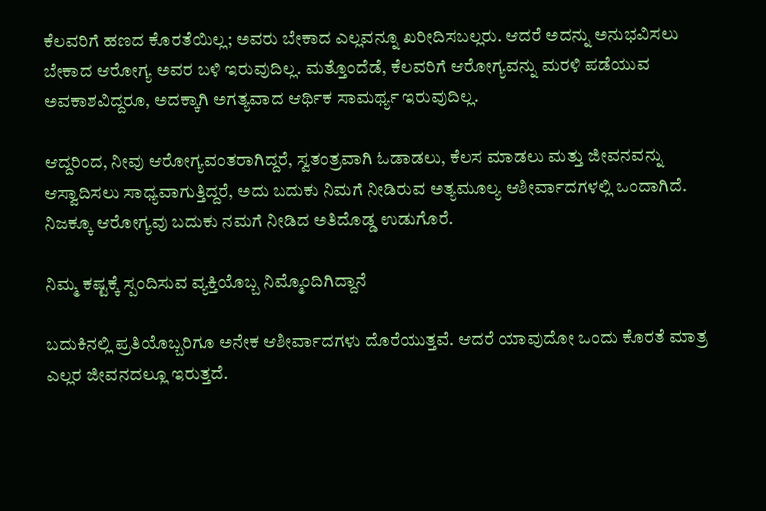ಕೆಲವರಿಗೆ ಹಣದ ಕೊರತೆಯಿಲ್ಲ; ಅವರು ಬೇಕಾದ ಎಲ್ಲವನ್ನೂ ಖರೀದಿಸಬಲ್ಲರು. ಆದರೆ ಅದನ್ನು ಅನುಭವಿಸಲು ಬೇಕಾದ ಆರೋಗ್ಯ ಅವರ ಬಳಿ ಇರುವುದಿಲ್ಲ. ಮತ್ತೊಂದೆಡೆ, ಕೆಲವರಿಗೆ ಆರೋಗ್ಯವನ್ನು ಮರಳಿ ಪಡೆಯುವ ಅವಕಾಶವಿದ್ದರೂ, ಅದಕ್ಕಾಗಿ ಅಗತ್ಯವಾದ ಆರ್ಥಿಕ ಸಾಮರ್ಥ್ಯ ಇರುವುದಿಲ್ಲ.

ಆದ್ದರಿಂದ, ನೀವು ಆರೋಗ್ಯವಂತರಾಗಿದ್ದರೆ, ಸ್ವತಂತ್ರವಾಗಿ ಓಡಾಡಲು, ಕೆಲಸ ಮಾಡಲು ಮತ್ತು ಜೀವನವನ್ನು ಆಸ್ವಾದಿಸಲು ಸಾಧ್ಯವಾಗುತ್ತಿದ್ದರೆ, ಅದು ಬದುಕು ನಿಮಗೆ ನೀಡಿರುವ ಅತ್ಯಮೂಲ್ಯ ಆಶೀರ್ವಾದಗಳಲ್ಲಿ ಒಂದಾಗಿದೆ. ನಿಜಕ್ಕೂ ಆರೋಗ್ಯವು ಬದುಕು ನಮಗೆ ನೀಡಿದ ಅತಿದೊಡ್ಡ ಉಡುಗೊರೆ.

ನಿಮ್ಮ ಕಷ್ಟಕ್ಕೆ ಸ್ಪಂದಿಸುವ ವ್ಯಕ್ತಿಯೊಬ್ಬ ನಿಮ್ಮೊಂದಿಗಿದ್ದಾನೆ

ಬದುಕಿನಲ್ಲಿ ಪ್ರತಿಯೊಬ್ಬರಿಗೂ ಅನೇಕ ಆಶೀರ್ವಾದಗಳು ದೊರೆಯುತ್ತವೆ. ಆದರೆ ಯಾವುದೋ ಒಂದು ಕೊರತೆ ಮಾತ್ರ ಎಲ್ಲರ ಜೀವನದಲ್ಲೂ ಇರುತ್ತದೆ.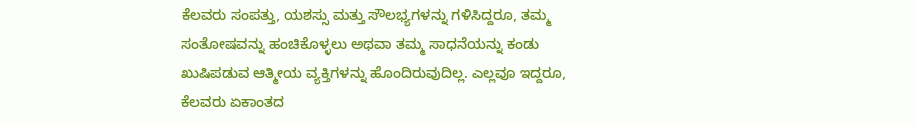ಕೆಲವರು ಸಂಪತ್ತು, ಯಶಸ್ಸು ಮತ್ತು ಸೌಲಭ್ಯಗಳನ್ನು ಗಳಿಸಿದ್ದರೂ, ತಮ್ಮ ಸಂತೋಷವನ್ನು ಹಂಚಿಕೊಳ್ಳಲು ಅಥವಾ ತಮ್ಮ ಸಾಧನೆಯನ್ನು ಕಂಡು ಖುಷಿಪಡುವ ಆತ್ಮೀಯ ವ್ಯಕ್ತಿಗಳನ್ನು ಹೊಂದಿರುವುದಿಲ್ಲ. ಎಲ್ಲವೂ ಇದ್ದರೂ, ಕೆಲವರು ಏಕಾಂತದ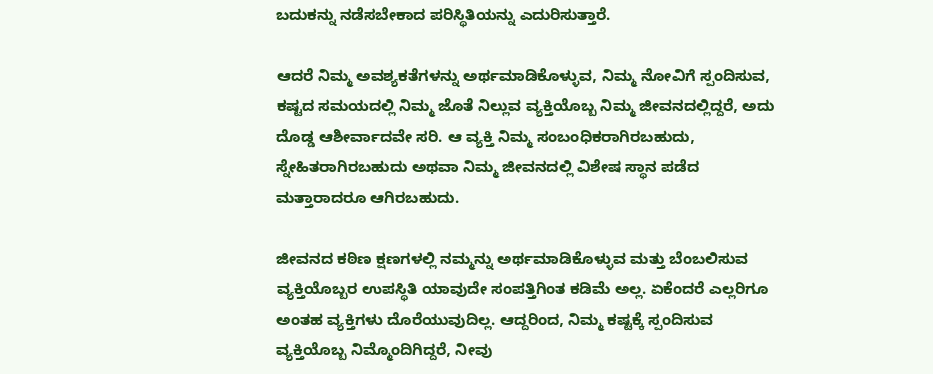ಬದುಕನ್ನು ನಡೆಸಬೇಕಾದ ಪರಿಸ್ಥಿತಿಯನ್ನು ಎದುರಿಸುತ್ತಾರೆ.

ಆದರೆ ನಿಮ್ಮ ಅವಶ್ಯಕತೆಗಳನ್ನು ಅರ್ಥಮಾಡಿಕೊಳ್ಳುವ, ನಿಮ್ಮ ನೋವಿಗೆ ಸ್ಪಂದಿಸುವ, ಕಷ್ಟದ ಸಮಯದಲ್ಲಿ ನಿಮ್ಮ ಜೊತೆ ನಿಲ್ಲುವ ವ್ಯಕ್ತಿಯೊಬ್ಬ ನಿಮ್ಮ ಜೀವನದಲ್ಲಿದ್ದರೆ, ಅದು ದೊಡ್ಡ ಆಶೀರ್ವಾದವೇ ಸರಿ. ಆ ವ್ಯಕ್ತಿ ನಿಮ್ಮ ಸಂಬಂಧಿಕರಾಗಿರಬಹುದು, ಸ್ನೇಹಿತರಾಗಿರಬಹುದು ಅಥವಾ ನಿಮ್ಮ ಜೀವನದಲ್ಲಿ ವಿಶೇಷ ಸ್ಥಾನ ಪಡೆದ ಮತ್ತಾರಾದರೂ ಆಗಿರಬಹುದು.

ಜೀವನದ ಕಠಿಣ ಕ್ಷಣಗಳಲ್ಲಿ ನಮ್ಮನ್ನು ಅರ್ಥಮಾಡಿಕೊಳ್ಳುವ ಮತ್ತು ಬೆಂಬಲಿಸುವ ವ್ಯಕ್ತಿಯೊಬ್ಬರ ಉಪಸ್ಥಿತಿ ಯಾವುದೇ ಸಂಪತ್ತಿಗಿಂತ ಕಡಿಮೆ ಅಲ್ಲ. ಏಕೆಂದರೆ ಎಲ್ಲರಿಗೂ ಅಂತಹ ವ್ಯಕ್ತಿಗಳು ದೊರೆಯುವುದಿಲ್ಲ. ಆದ್ದರಿಂದ, ನಿಮ್ಮ ಕಷ್ಟಕ್ಕೆ ಸ್ಪಂದಿಸುವ ವ್ಯಕ್ತಿಯೊಬ್ಬ ನಿಮ್ಮೊಂದಿಗಿದ್ದರೆ, ನೀವು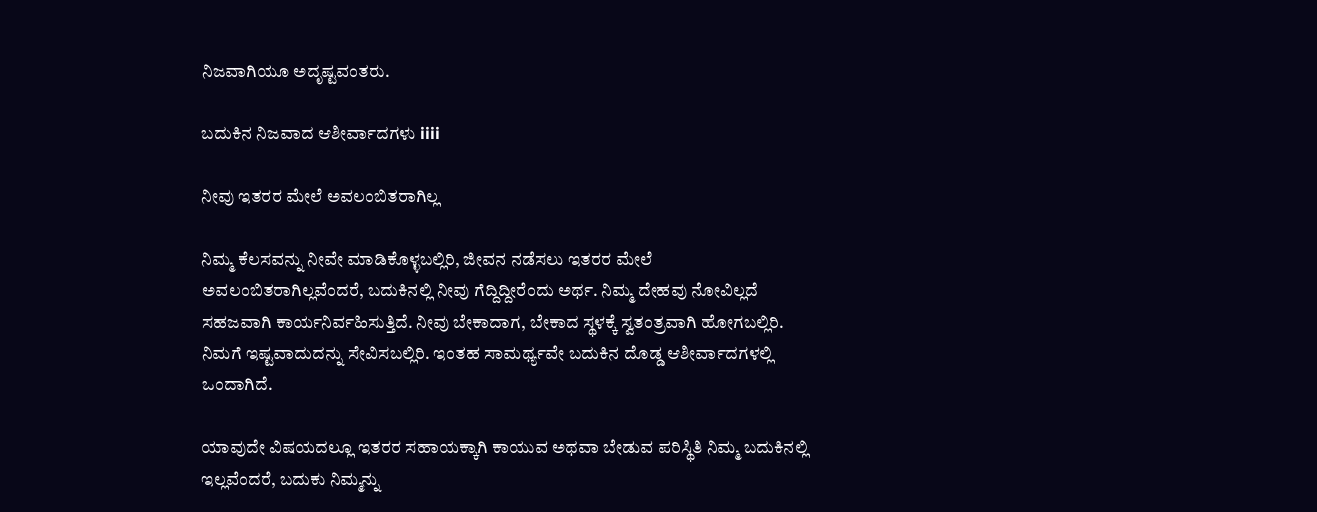ನಿಜವಾಗಿಯೂ ಅದೃಷ್ಟವಂತರು.

ಬದುಕಿನ ನಿಜವಾದ ಆಶೀರ್ವಾದಗಳು iiii

ನೀವು ಇತರರ ಮೇಲೆ ಅವಲಂಬಿತರಾಗಿಲ್ಲ

ನಿಮ್ಮ ಕೆಲಸವನ್ನು ನೀವೇ ಮಾಡಿಕೊಳ್ಳಬಲ್ಲಿರಿ, ಜೀವನ ನಡೆಸಲು ಇತರರ ಮೇಲೆ ಅವಲಂಬಿತರಾಗಿಲ್ಲವೆಂದರೆ, ಬದುಕಿನಲ್ಲಿ ನೀವು ಗೆದ್ದಿದ್ದೀರೆಂದು ಅರ್ಥ. ನಿಮ್ಮ ದೇಹವು ನೋವಿಲ್ಲದೆ ಸಹಜವಾಗಿ ಕಾರ್ಯನಿರ್ವಹಿಸುತ್ತಿದೆ. ನೀವು ಬೇಕಾದಾಗ, ಬೇಕಾದ ಸ್ಥಳಕ್ಕೆ ಸ್ವತಂತ್ರವಾಗಿ ಹೋಗಬಲ್ಲಿರಿ. ನಿಮಗೆ ಇಷ್ಟವಾದುದನ್ನು ಸೇವಿಸಬಲ್ಲಿರಿ. ಇಂತಹ ಸಾಮರ್ಥ್ಯವೇ ಬದುಕಿನ ದೊಡ್ಡ ಆಶೀರ್ವಾದಗಳಲ್ಲಿ ಒಂದಾಗಿದೆ.

ಯಾವುದೇ ವಿಷಯದಲ್ಲೂ ಇತರರ ಸಹಾಯಕ್ಕಾಗಿ ಕಾಯುವ ಅಥವಾ ಬೇಡುವ ಪರಿಸ್ಥಿತಿ ನಿಮ್ಮ ಬದುಕಿನಲ್ಲಿ ಇಲ್ಲವೆಂದರೆ, ಬದುಕು ನಿಮ್ಮನ್ನು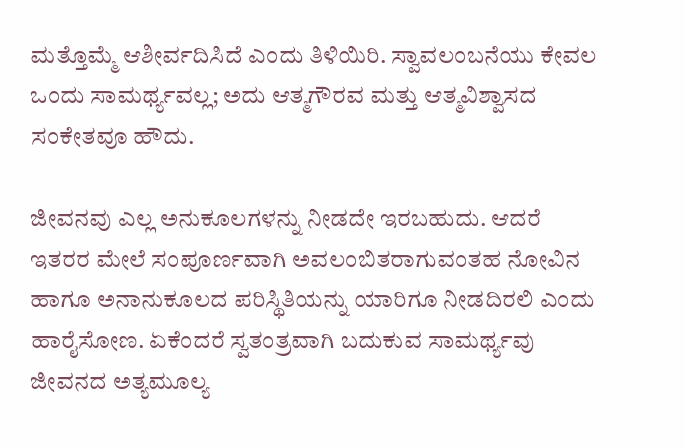ಮತ್ತೊಮ್ಮೆ ಆಶೀರ್ವದಿಸಿದೆ ಎಂದು ತಿಳಿಯಿರಿ. ಸ್ವಾವಲಂಬನೆಯು ಕೇವಲ ಒಂದು ಸಾಮರ್ಥ್ಯವಲ್ಲ; ಅದು ಆತ್ಮಗೌರವ ಮತ್ತು ಆತ್ಮವಿಶ್ವಾಸದ ಸಂಕೇತವೂ ಹೌದು.

ಜೀವನವು ಎಲ್ಲ ಅನುಕೂಲಗಳನ್ನು ನೀಡದೇ ಇರಬಹುದು. ಆದರೆ ಇತರರ ಮೇಲೆ ಸಂಪೂರ್ಣವಾಗಿ ಅವಲಂಬಿತರಾಗುವಂತಹ ನೋವಿನ ಹಾಗೂ ಅನಾನುಕೂಲದ ಪರಿಸ್ಥಿತಿಯನ್ನು ಯಾರಿಗೂ ನೀಡದಿರಲಿ ಎಂದು ಹಾರೈಸೋಣ. ಏಕೆಂದರೆ ಸ್ವತಂತ್ರವಾಗಿ ಬದುಕುವ ಸಾಮರ್ಥ್ಯವು ಜೀವನದ ಅತ್ಯಮೂಲ್ಯ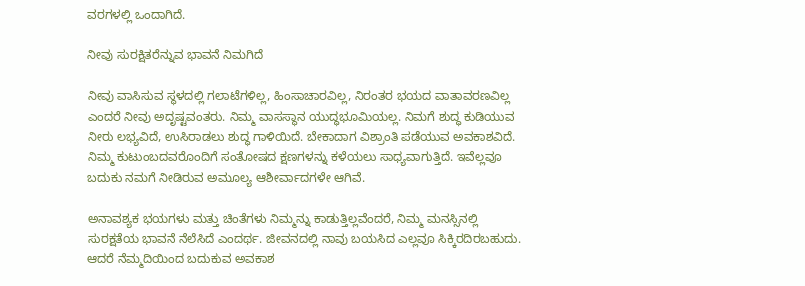ವರಗಳಲ್ಲಿ ಒಂದಾಗಿದೆ.

ನೀವು ಸುರಕ್ಷಿತರೆನ್ನುವ ಭಾವನೆ ನಿಮಗಿದೆ

ನೀವು ವಾಸಿಸುವ ಸ್ಥಳದಲ್ಲಿ ಗಲಾಟೆಗಳಿಲ್ಲ, ಹಿಂಸಾಚಾರವಿಲ್ಲ, ನಿರಂತರ ಭಯದ ವಾತಾವರಣವಿಲ್ಲ ಎಂದರೆ ನೀವು ಅದೃಷ್ಟವಂತರು. ನಿಮ್ಮ ವಾಸಸ್ಥಾನ ಯುದ್ಧಭೂಮಿಯಲ್ಲ. ನಿಮಗೆ ಶುದ್ಧ ಕುಡಿಯುವ ನೀರು ಲಭ್ಯವಿದೆ, ಉಸಿರಾಡಲು ಶುದ್ಧ ಗಾಳಿಯಿದೆ. ಬೇಕಾದಾಗ ವಿಶ್ರಾಂತಿ ಪಡೆಯುವ ಅವಕಾಶವಿದೆ. ನಿಮ್ಮ ಕುಟುಂಬದವರೊಂದಿಗೆ ಸಂತೋಷದ ಕ್ಷಣಗಳನ್ನು ಕಳೆಯಲು ಸಾಧ್ಯವಾಗುತ್ತಿದೆ. ಇವೆಲ್ಲವೂ ಬದುಕು ನಮಗೆ ನೀಡಿರುವ ಅಮೂಲ್ಯ ಆಶೀರ್ವಾದಗಳೇ ಆಗಿವೆ.

ಅನಾವಶ್ಯಕ ಭಯಗಳು ಮತ್ತು ಚಿಂತೆಗಳು ನಿಮ್ಮನ್ನು ಕಾಡುತ್ತಿಲ್ಲವೆಂದರೆ, ನಿಮ್ಮ ಮನಸ್ಸಿನಲ್ಲಿ ಸುರಕ್ಷತೆಯ ಭಾವನೆ ನೆಲೆಸಿದೆ ಎಂದರ್ಥ. ಜೀವನದಲ್ಲಿ ನಾವು ಬಯಸಿದ ಎಲ್ಲವೂ ಸಿಕ್ಕಿರದಿರಬಹುದು. ಆದರೆ ನೆಮ್ಮದಿಯಿಂದ ಬದುಕುವ ಅವಕಾಶ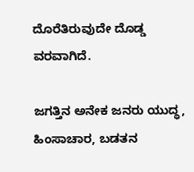ದೊರೆತಿರುವುದೇ ದೊಡ್ಡ ವರವಾಗಿದೆ.

ಜಗತ್ತಿನ ಅನೇಕ ಜನರು ಯುದ್ಧ, ಹಿಂಸಾಚಾರ, ಬಡತನ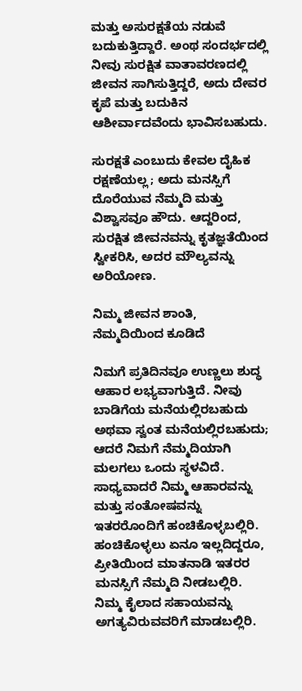ಮತ್ತು ಅಸುರಕ್ಷತೆಯ ನಡುವೆ ಬದುಕುತ್ತಿದ್ದಾರೆ. ಅಂಥ ಸಂದರ್ಭದಲ್ಲಿ ನೀವು ಸುರಕ್ಷಿತ ವಾತಾವರಣದಲ್ಲಿ ಜೀವನ ಸಾಗಿಸುತ್ತಿದ್ದರೆ, ಅದು ದೇವರ ಕೃಪೆ ಮತ್ತು ಬದುಕಿನ ಆಶೀರ್ವಾದವೆಂದು ಭಾವಿಸಬಹುದು.

ಸುರಕ್ಷತೆ ಎಂಬುದು ಕೇವಲ ದೈಹಿಕ ರಕ್ಷಣೆಯಲ್ಲ; ಅದು ಮನಸ್ಸಿಗೆ ದೊರೆಯುವ ನೆಮ್ಮದಿ ಮತ್ತು ವಿಶ್ವಾಸವೂ ಹೌದು. ಆದ್ದರಿಂದ, ಸುರಕ್ಷಿತ ಜೀವನವನ್ನು ಕೃತಜ್ಞತೆಯಿಂದ ಸ್ವೀಕರಿಸಿ, ಅದರ ಮೌಲ್ಯವನ್ನು ಅರಿಯೋಣ.

ನಿಮ್ಮ ಜೀವನ ಶಾಂತಿ, ನೆಮ್ಮದಿಯಿಂದ ಕೂಡಿದೆ

ನಿಮಗೆ ಪ್ರತಿದಿನವೂ ಉಣ್ಣಲು ಶುದ್ಧ ಆಹಾರ ಲಭ್ಯವಾಗುತ್ತಿದೆ. ನೀವು ಬಾಡಿಗೆಯ ಮನೆಯಲ್ಲಿರಬಹುದು ಅಥವಾ ಸ್ವಂತ ಮನೆಯಲ್ಲಿರಬಹುದು; ಆದರೆ ನಿಮಗೆ ನೆಮ್ಮದಿಯಾಗಿ ಮಲಗಲು ಒಂದು ಸ್ಥಳವಿದೆ. ಸಾಧ್ಯವಾದರೆ ನಿಮ್ಮ ಆಹಾರವನ್ನು ಮತ್ತು ಸಂತೋಷವನ್ನು ಇತರರೊಂದಿಗೆ ಹಂಚಿಕೊಳ್ಳಬಲ್ಲಿರಿ. ಹಂಚಿಕೊಳ್ಳಲು ಏನೂ ಇಲ್ಲದಿದ್ದರೂ, ಪ್ರೀತಿಯಿಂದ ಮಾತನಾಡಿ ಇತರರ ಮನಸ್ಸಿಗೆ ನೆಮ್ಮದಿ ನೀಡಬಲ್ಲಿರಿ. ನಿಮ್ಮ ಕೈಲಾದ ಸಹಾಯವನ್ನು ಅಗತ್ಯವಿರುವವರಿಗೆ ಮಾಡಬಲ್ಲಿರಿ.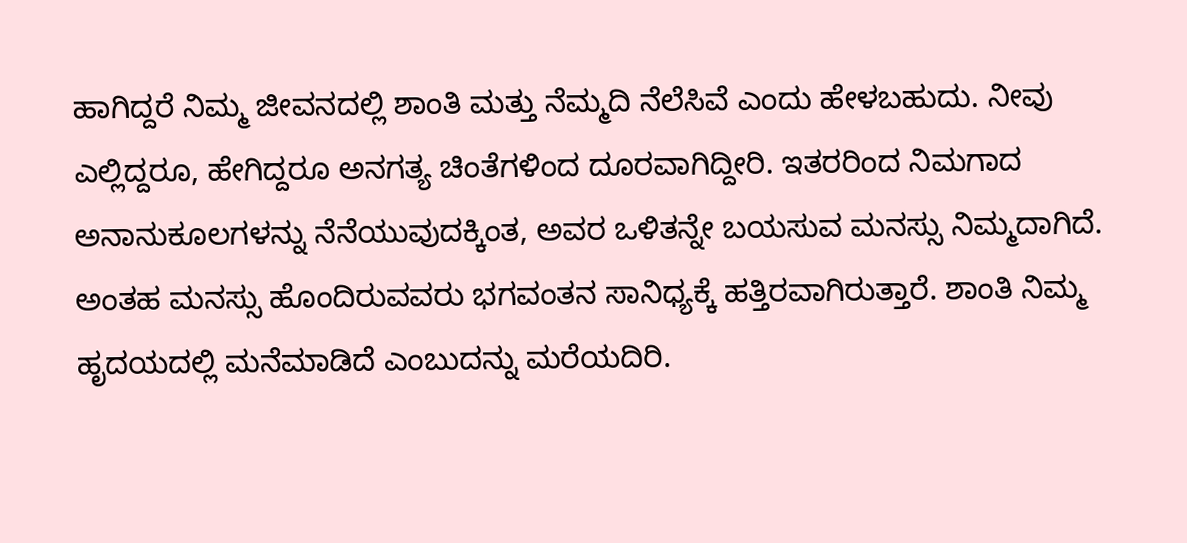ಹಾಗಿದ್ದರೆ ನಿಮ್ಮ ಜೀವನದಲ್ಲಿ ಶಾಂತಿ ಮತ್ತು ನೆಮ್ಮದಿ ನೆಲೆಸಿವೆ ಎಂದು ಹೇಳಬಹುದು. ನೀವು ಎಲ್ಲಿದ್ದರೂ, ಹೇಗಿದ್ದರೂ ಅನಗತ್ಯ ಚಿಂತೆಗಳಿಂದ ದೂರವಾಗಿದ್ದೀರಿ. ಇತರರಿಂದ ನಿಮಗಾದ ಅನಾನುಕೂಲಗಳನ್ನು ನೆನೆಯುವುದಕ್ಕಿಂತ, ಅವರ ಒಳಿತನ್ನೇ ಬಯಸುವ ಮನಸ್ಸು ನಿಮ್ಮದಾಗಿದೆ. ಅಂತಹ ಮನಸ್ಸು ಹೊಂದಿರುವವರು ಭಗವಂತನ ಸಾನಿಧ್ಯಕ್ಕೆ ಹತ್ತಿರವಾಗಿರುತ್ತಾರೆ. ಶಾಂತಿ ನಿಮ್ಮ ಹೃದಯದಲ್ಲಿ ಮನೆಮಾಡಿದೆ ಎಂಬುದನ್ನು ಮರೆಯದಿರಿ.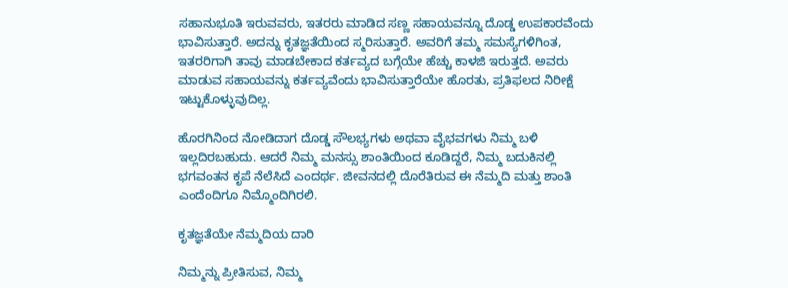ಸಹಾನುಭೂತಿ ಇರುವವರು, ಇತರರು ಮಾಡಿದ ಸಣ್ಣ ಸಹಾಯವನ್ನೂ ದೊಡ್ಡ ಉಪಕಾರವೆಂದು ಭಾವಿಸುತ್ತಾರೆ. ಅದನ್ನು ಕೃತಜ್ಞತೆಯಿಂದ ಸ್ಮರಿಸುತ್ತಾರೆ. ಅವರಿಗೆ ತಮ್ಮ ಸಮಸ್ಯೆಗಳಿಗಿಂತ, ಇತರರಿಗಾಗಿ ತಾವು ಮಾಡಬೇಕಾದ ಕರ್ತವ್ಯದ ಬಗ್ಗೆಯೇ ಹೆಚ್ಚು ಕಾಳಜಿ ಇರುತ್ತದೆ. ಅವರು ಮಾಡುವ ಸಹಾಯವನ್ನು ಕರ್ತವ್ಯವೆಂದು ಭಾವಿಸುತ್ತಾರೆಯೇ ಹೊರತು, ಪ್ರತಿಫಲದ ನಿರೀಕ್ಷೆ ಇಟ್ಟುಕೊಳ್ಳುವುದಿಲ್ಲ.

ಹೊರಗಿನಿಂದ ನೋಡಿದಾಗ ದೊಡ್ಡ ಸೌಲಭ್ಯಗಳು ಅಥವಾ ವೈಭವಗಳು ನಿಮ್ಮ ಬಳಿ ಇಲ್ಲದಿರಬಹುದು. ಆದರೆ ನಿಮ್ಮ ಮನಸ್ಸು ಶಾಂತಿಯಿಂದ ಕೂಡಿದ್ದರೆ, ನಿಮ್ಮ ಬದುಕಿನಲ್ಲಿ ಭಗವಂತನ ಕೃಪೆ ನೆಲೆಸಿದೆ ಎಂದರ್ಥ. ಜೀವನದಲ್ಲಿ ದೊರೆತಿರುವ ಈ ನೆಮ್ಮದಿ ಮತ್ತು ಶಾಂತಿ ಎಂದೆಂದಿಗೂ ನಿಮ್ಮೊಂದಿಗಿರಲಿ.

ಕೃತಜ್ಞತೆಯೇ ನೆಮ್ಮದಿಯ ದಾರಿ

ನಿಮ್ಮನ್ನು ಪ್ರೀತಿಸುವ, ನಿಮ್ಮ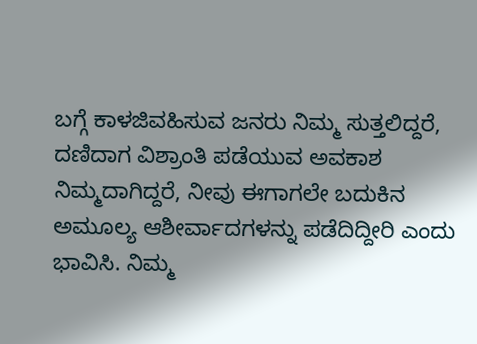ಬಗ್ಗೆ ಕಾಳಜಿವಹಿಸುವ ಜನರು ನಿಮ್ಮ ಸುತ್ತಲಿದ್ದರೆ, ದಣಿದಾಗ ವಿಶ್ರಾಂತಿ ಪಡೆಯುವ ಅವಕಾಶ ನಿಮ್ಮದಾಗಿದ್ದರೆ, ನೀವು ಈಗಾಗಲೇ ಬದುಕಿನ ಅಮೂಲ್ಯ ಆಶೀರ್ವಾದಗಳನ್ನು ಪಡೆದಿದ್ದೀರಿ ಎಂದು ಭಾವಿಸಿ. ನಿಮ್ಮ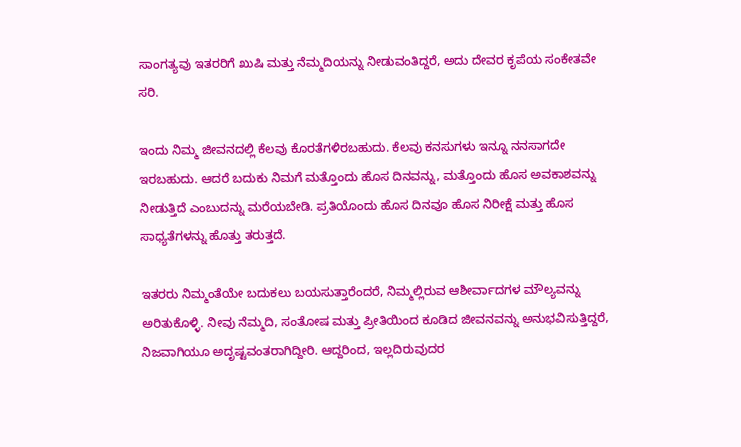ಸಾಂಗತ್ಯವು ಇತರರಿಗೆ ಖುಷಿ ಮತ್ತು ನೆಮ್ಮದಿಯನ್ನು ನೀಡುವಂತಿದ್ದರೆ, ಅದು ದೇವರ ಕೃಪೆಯ ಸಂಕೇತವೇ ಸರಿ.

ಇಂದು ನಿಮ್ಮ ಜೀವನದಲ್ಲಿ ಕೆಲವು ಕೊರತೆಗಳಿರಬಹುದು. ಕೆಲವು ಕನಸುಗಳು ಇನ್ನೂ ನನಸಾಗದೇ ಇರಬಹುದು. ಆದರೆ ಬದುಕು ನಿಮಗೆ ಮತ್ತೊಂದು ಹೊಸ ದಿನವನ್ನು, ಮತ್ತೊಂದು ಹೊಸ ಅವಕಾಶವನ್ನು ನೀಡುತ್ತಿದೆ ಎಂಬುದನ್ನು ಮರೆಯಬೇಡಿ. ಪ್ರತಿಯೊಂದು ಹೊಸ ದಿನವೂ ಹೊಸ ನಿರೀಕ್ಷೆ ಮತ್ತು ಹೊಸ ಸಾಧ್ಯತೆಗಳನ್ನು ಹೊತ್ತು ತರುತ್ತದೆ.

ಇತರರು ನಿಮ್ಮಂತೆಯೇ ಬದುಕಲು ಬಯಸುತ್ತಾರೆಂದರೆ, ನಿಮ್ಮಲ್ಲಿರುವ ಆಶೀರ್ವಾದಗಳ ಮೌಲ್ಯವನ್ನು ಅರಿತುಕೊಳ್ಳಿ. ನೀವು ನೆಮ್ಮದಿ, ಸಂತೋಷ ಮತ್ತು ಪ್ರೀತಿಯಿಂದ ಕೂಡಿದ ಜೀವನವನ್ನು ಅನುಭವಿಸುತ್ತಿದ್ದರೆ, ನಿಜವಾಗಿಯೂ ಅದೃಷ್ಟವಂತರಾಗಿದ್ದೀರಿ. ಆದ್ದರಿಂದ, ಇಲ್ಲದಿರುವುದರ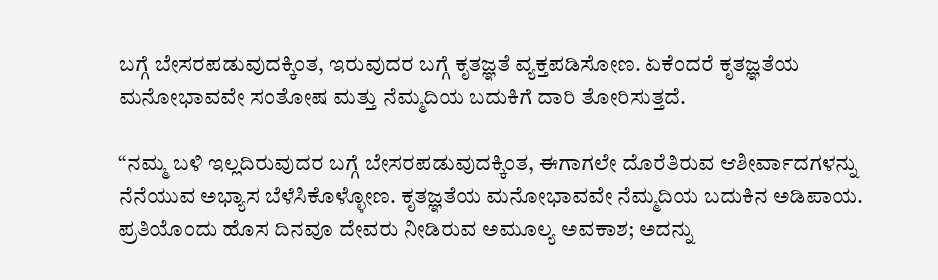ಬಗ್ಗೆ ಬೇಸರಪಡುವುದಕ್ಕಿಂತ, ಇರುವುದರ ಬಗ್ಗೆ ಕೃತಜ್ಞತೆ ವ್ಯಕ್ತಪಡಿಸೋಣ. ಏಕೆಂದರೆ ಕೃತಜ್ಞತೆಯ ಮನೋಭಾವವೇ ಸಂತೋಷ ಮತ್ತು ನೆಮ್ಮದಿಯ ಬದುಕಿಗೆ ದಾರಿ ತೋರಿಸುತ್ತದೆ.

“ನಮ್ಮ ಬಳಿ ಇಲ್ಲದಿರುವುದರ ಬಗ್ಗೆ ಬೇಸರಪಡುವುದಕ್ಕಿಂತ, ಈಗಾಗಲೇ ದೊರೆತಿರುವ ಆಶೀರ್ವಾದಗಳನ್ನು ನೆನೆಯುವ ಅಭ್ಯಾಸ ಬೆಳೆಸಿಕೊಳ್ಳೋಣ. ಕೃತಜ್ಞತೆಯ ಮನೋಭಾವವೇ ನೆಮ್ಮದಿಯ ಬದುಕಿನ ಅಡಿಪಾಯ. ಪ್ರತಿಯೊಂದು ಹೊಸ ದಿನವೂ ದೇವರು ನೀಡಿರುವ ಅಮೂಲ್ಯ ಅವಕಾಶ; ಅದನ್ನು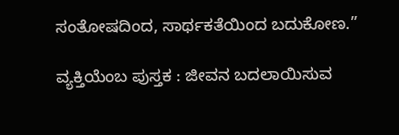ಸಂತೋಷದಿಂದ, ಸಾರ್ಥಕತೆಯಿಂದ ಬದುಕೋಣ.”

ವ್ಯಕ್ತಿಯೆಂಬ ಪುಸ್ತಕ : ಜೀವನ ಬದಲಾಯಿಸುವ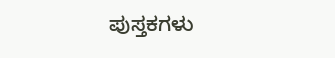ಪುಸ್ತಕಗಳು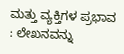ಮತ್ತು ವ್ಯಕ್ತಿಗಳ ಪ್ರಭಾವ : ಲೇಖನವನ್ನು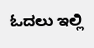ಓದಲು ಇಲ್ಲಿ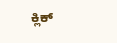ಕ್ಲಿಕ್‌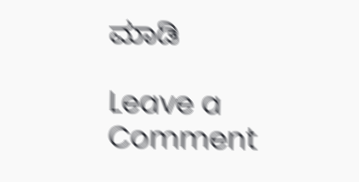ಮಾಡಿ

Leave a Comment